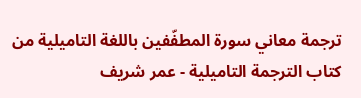ترجمة معاني سورة المطفّفين باللغة التاميلية من كتاب الترجمة التاميلية - عمر شريف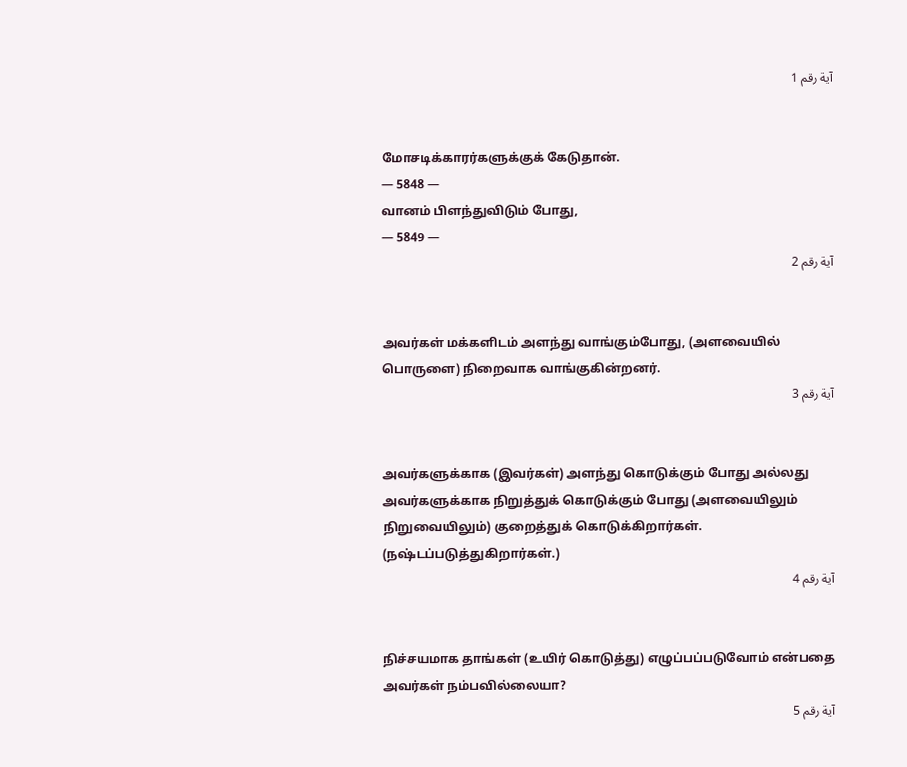آية رقم 1


மோசடிக்காரர்களுக்குக் கேடுதான்.
— 5848 —
வானம் பிளந்துவிடும் போது,
— 5849 —
آية رقم 2


அவர்கள் மக்களிடம் அளந்து வாங்கும்போது, (அளவையில் பொருளை) நிறைவாக வாங்குகின்றனர்.
آية رقم 3


அவர்களுக்காக (இவர்கள்) அளந்து கொடுக்கும் போது அல்லது அவர்களுக்காக நிறுத்துக் கொடுக்கும் போது (அளவையிலும் நிறுவையிலும்) குறைத்துக் கொடுக்கிறார்கள். (நஷ்டப்படுத்துகிறார்கள்.)
آية رقم 4


நிச்சயமாக தாங்கள் (உயிர் கொடுத்து) எழுப்பப்படுவோம் என்பதை அவர்கள் நம்பவில்லையா?
آية رقم 5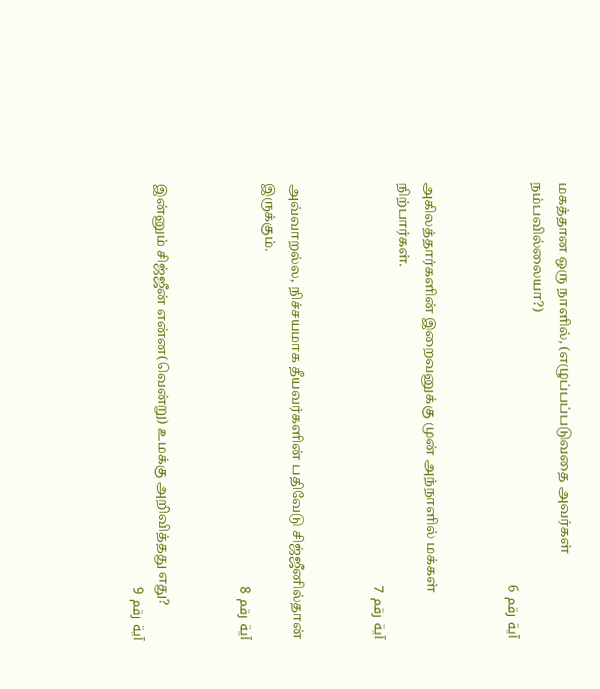மகத்தான ஒரு நாளில், (எழுப்பப்படுவதை அவர்கள் நம்பவில்லையா?)
آية رقم 6


அகிலத்தார்களின் இறைவனுக்கு முன் அந்நாளில் மக்கள் நிற்பார்கள்.
آية رقم 7


அவ்வாறல்ல, நிச்சயமாக தீயவர்களின் பதிவேடு சிஜ்ஜீனில்தான் இருக்கும்.
آية رقم 8


இன்னும் சிஜ்ஜீன் என்ன(வென்று) உமக்கு அறிவித்தது எது?
آية رقم 9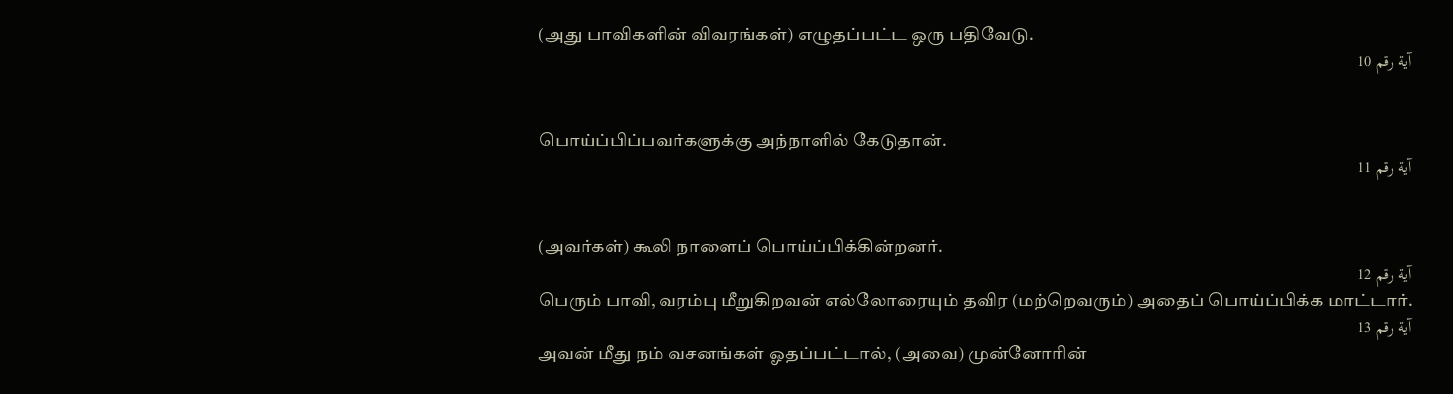(அது பாவிகளின் விவரங்கள்) எழுதப்பட்ட ஒரு பதிவேடு.
آية رقم 10


பொய்ப்பிப்பவர்களுக்கு அந்நாளில் கேடுதான்.
آية رقم 11


(அவர்கள்) கூலி நாளைப் பொய்ப்பிக்கின்றனர்.
آية رقم 12
பெரும் பாவி, வரம்பு மீறுகிறவன் எல்லோரையும் தவிர (மற்றெவரும்) அதைப் பொய்ப்பிக்க மாட்டார்.
آية رقم 13
அவன் மீது நம் வசனங்கள் ஓதப்பட்டால், (அவை) முன்னோரின்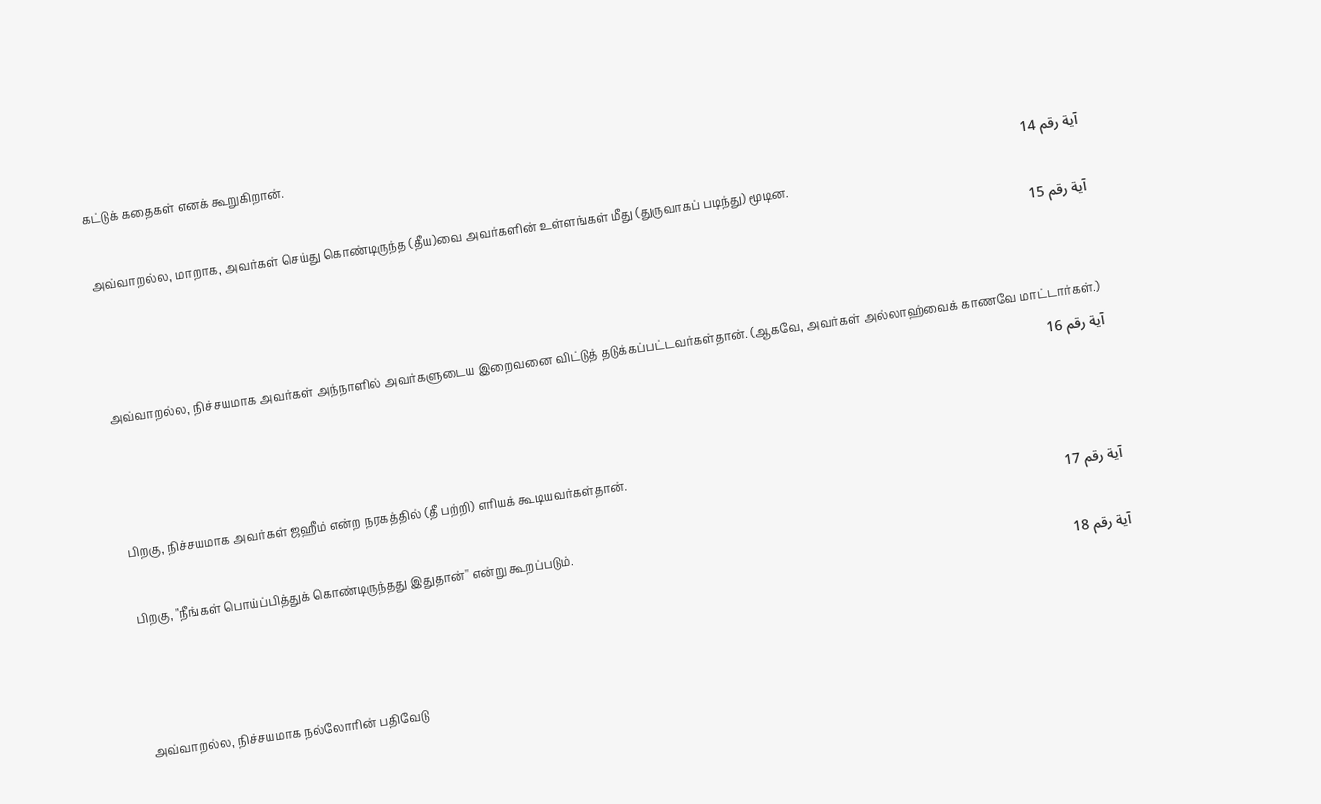கட்டுக் கதைகள் எனக் கூறுகிறான்.
آية رقم 14
அவ்வாறல்ல, மாறாக, அவர்கள் செய்து கொண்டிருந்த (தீய)வை அவர்களின் உள்ளங்கள் மீது (துருவாகப் படிந்து) மூடின.
آية رقم 15


அவ்வாறல்ல, நிச்சயமாக அவர்கள் அந்நாளில் அவர்களுடைய இறைவனை விட்டுத் தடுக்கப்பட்டவர்கள்தான். (ஆகவே, அவர்கள் அல்லாஹ்வைக் காணவே மாட்டார்கள்.)
آية رقم 16


பிறகு, நிச்சயமாக அவர்கள் ஜஹீம் என்ற நரகத்தில் (தீ பற்றி) எரியக் கூடியவர்கள்தான்.
آية رقم 17
பிறகு, "நீங்கள் பொய்ப்பித்துக் கொண்டிருந்தது இதுதான்'' என்று கூறப்படும்.
آية رقم 18


அவ்வாறல்ல, நிச்சயமாக நல்லோரின் பதிவேடு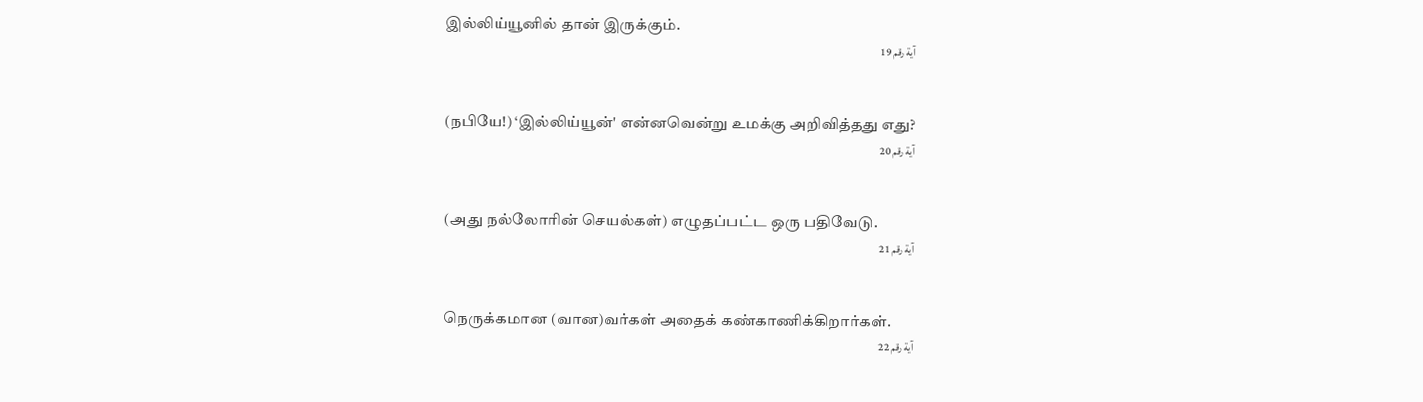இல்லிய்யூனில் தான் இருக்கும்.
آية رقم 19


(நபியே!) ‘இல்லிய்யூன்' என்னவென்று உமக்கு அறிவித்தது எது?
آية رقم 20


(அது நல்லோரின் செயல்கள்) எழுதப்பட்ட ஒரு பதிவேடு.
آية رقم 21


நெருக்கமான (வான)வர்கள் அதைக் கண்காணிக்கிறார்கள்.
آية رقم 22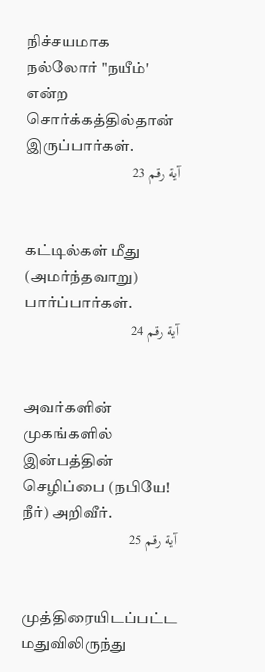நிச்சயமாக நல்லோர் "நயீம்' என்ற சொர்க்கத்தில்தான் இருப்பார்கள்.
آية رقم 23


கட்டில்கள் மீது (அமர்ந்தவாறு) பார்ப்பார்கள்.
آية رقم 24


அவர்களின் முகங்களில் இன்பத்தின் செழிப்பை (நபியே! நீர்) அறிவீர்.
آية رقم 25


முத்திரையிடப்பட்ட மதுவிலிருந்து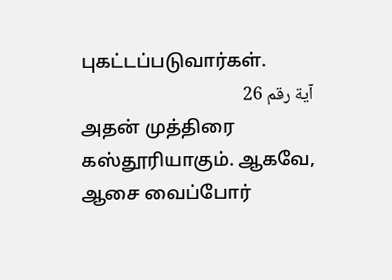புகட்டப்படுவார்கள்.
آية رقم 26
அதன் முத்திரை கஸ்தூரியாகும். ஆகவே, ஆசை வைப்போர்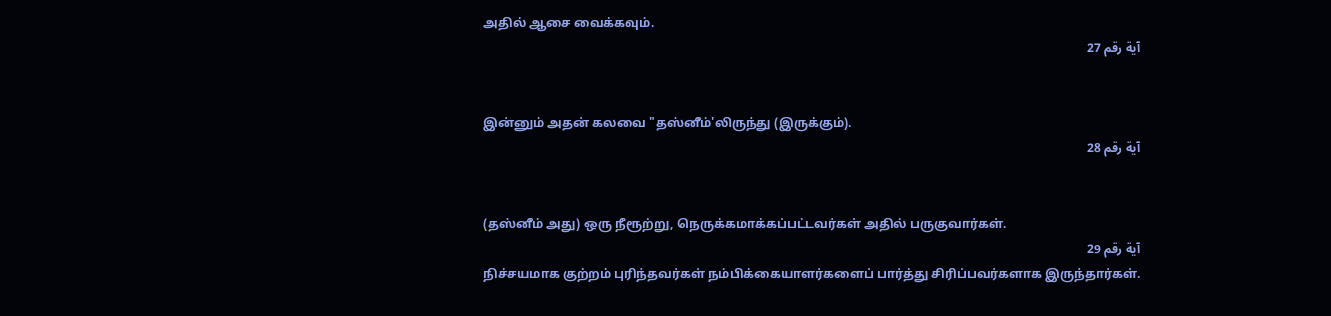அதில் ஆசை வைக்கவும்.
آية رقم 27


இன்னும் அதன் கலவை "தஸ்னீம்'லிருந்து (இருக்கும்).
آية رقم 28


(தஸ்னீம் அது) ஒரு நீரூற்று, நெருக்கமாக்கப்பட்டவர்கள் அதில் பருகுவார்கள்.
آية رقم 29
நிச்சயமாக குற்றம் புரிந்தவர்கள் நம்பிக்கையாளர்களைப் பார்த்து சிரிப்பவர்களாக இருந்தார்கள்.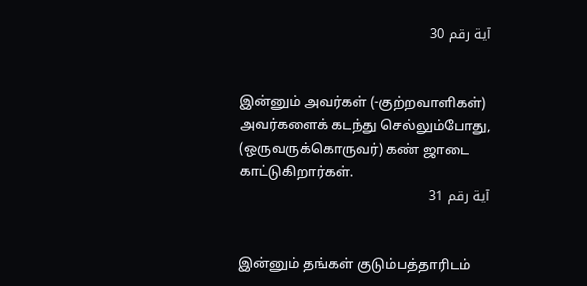آية رقم 30


இன்னும் அவர்கள் (-குற்றவாளிகள்) அவர்களைக் கடந்து செல்லும்போது, (ஒருவருக்கொருவர்) கண் ஜாடை காட்டுகிறார்கள்.
آية رقم 31


இன்னும் தங்கள் குடும்பத்தாரிடம்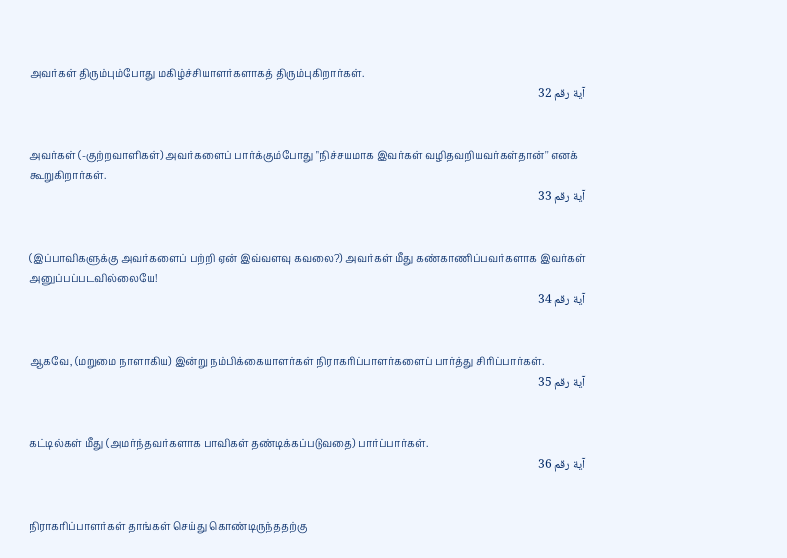அவர்கள் திரும்பும்போது மகிழ்ச்சியாளர்களாகத் திரும்புகிறார்கள்.
آية رقم 32


அவர்கள் (-குற்றவாளிகள்) அவர்களைப் பார்க்கும்போது "நிச்சயமாக இவர்கள் வழிதவறியவர்கள்தான்'' எனக் கூறுகிறார்கள்.
آية رقم 33


(இப்பாவிகளுக்கு அவர்களைப் பற்றி ஏன் இவ்வளவு கவலை?) அவர்கள் மீது கண்காணிப்பவர்களாக இவர்கள் அனுப்பப்படவில்லையே!
آية رقم 34


ஆகவே, (மறுமை நாளாகிய) இன்று நம்பிக்கையாளர்கள் நிராகரிப்பாளர்களைப் பார்த்து சிரிப்பார்கள்.
آية رقم 35


கட்டில்கள் மீது (அமர்ந்தவர்களாக பாவிகள் தண்டிக்கப்படுவதை) பார்ப்பார்கள்.
آية رقم 36


நிராகரிப்பாளர்கள் தாங்கள் செய்து கொண்டிருந்ததற்கு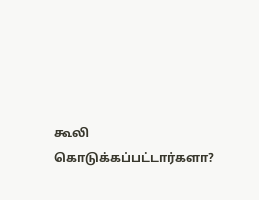கூலி கொடுக்கப்பட்டார்களா?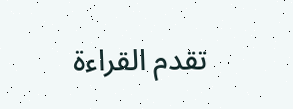تقدم القراءة